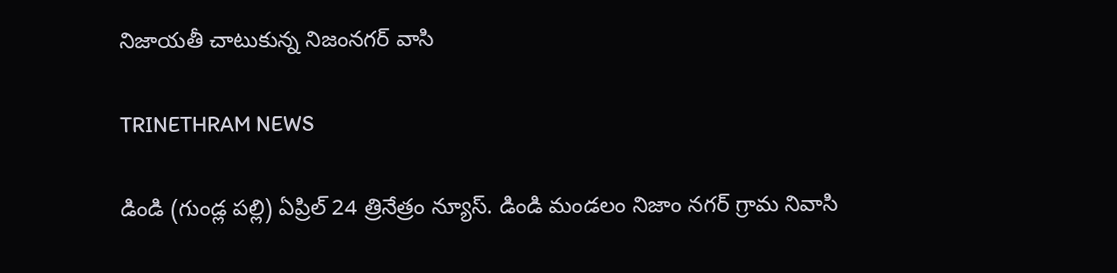నిజాయతీ చాటుకున్న నిజంనగర్ వాసి

TRINETHRAM NEWS

డిండి (గుండ్ల పల్లి) ఏప్రిల్ 24 త్రినేత్రం న్యూస్. డిండి మండలం నిజాం నగర్ గ్రామ నివాసి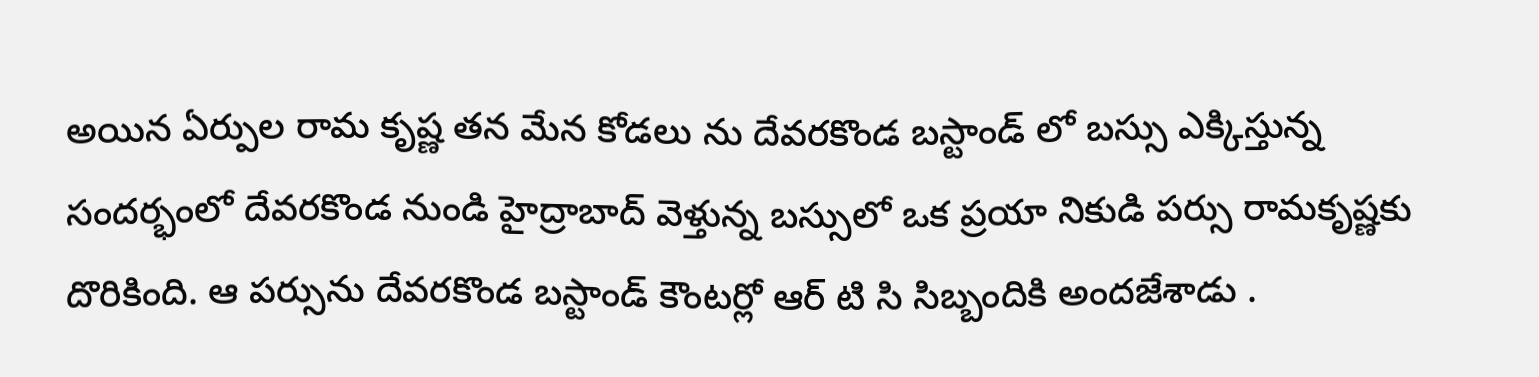అయిన ఏర్పుల రామ కృష్ణ తన మేన కోడలు ను దేవరకొండ బస్టాండ్ లో బస్సు ఎక్కిస్తున్న సందర్భంలో దేవరకొండ నుండి హైద్రాబాద్ వెళ్తున్న బస్సులో ఒక ప్రయా నికుడి పర్సు రామకృష్ణకు దొరికింది. ఆ పర్సును దేవరకొండ బస్టాండ్ కౌంటర్లో ఆర్ టి సి సిబ్బందికి అందజేశాడు .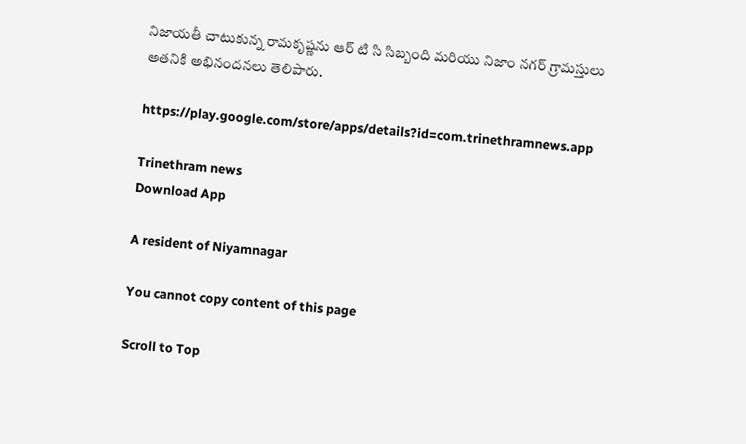నిజాయతీ చాటుకున్న రామకృష్ణను ఆర్ టి సి సిబ్బంది మరియు నిజాం నగర్ గ్రామస్తులు అతనికి అభినందనలు తెలిపారు.

https://play.google.com/store/apps/details?id=com.trinethramnews.app

Trinethram news
Download App

A resident of Niyamnagar

You cannot copy content of this page

Scroll to Top